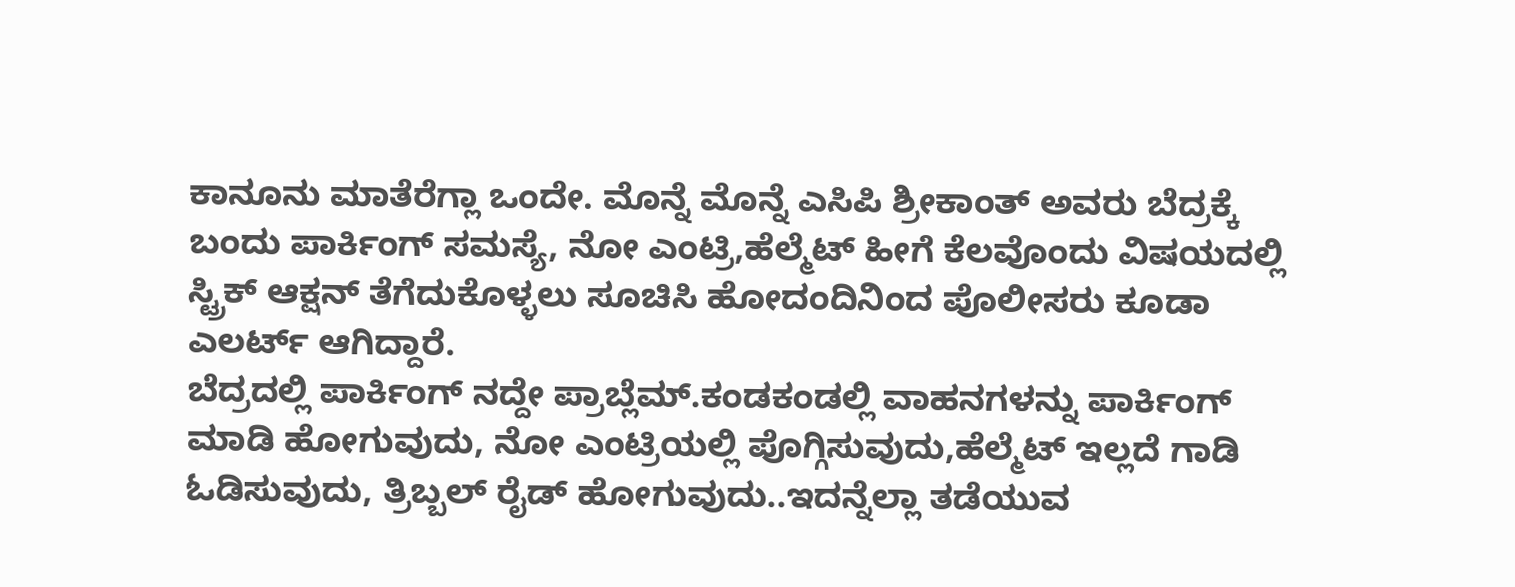ಕಾನೂನು ಮಾತೆರೆಗ್ಲಾ ಒಂದೇ. ಮೊನ್ನೆ ಮೊನ್ನೆ ಎಸಿಪಿ ಶ್ರೀಕಾಂತ್ ಅವರು ಬೆದ್ರಕ್ಕೆ ಬಂದು ಪಾರ್ಕಿಂಗ್ ಸಮಸ್ಯೆ, ನೋ ಎಂಟ್ರಿ,ಹೆಲ್ಮೆಟ್ ಹೀಗೆ ಕೆಲವೊಂದು ವಿಷಯದಲ್ಲಿ ಸ್ಟ್ರಿಕ್ ಆಕ್ಷನ್ ತೆಗೆದುಕೊಳ್ಳಲು ಸೂಚಿಸಿ ಹೋದಂದಿನಿಂದ ಪೊಲೀಸರು ಕೂಡಾ ಎಲರ್ಟ್ ಆಗಿದ್ದಾರೆ.
ಬೆದ್ರದಲ್ಲಿ ಪಾರ್ಕಿಂಗ್ ನದ್ದೇ ಪ್ರಾಬ್ಲೆಮ್.ಕಂಡಕಂಡಲ್ಲಿ ವಾಹನಗಳನ್ನು ಪಾರ್ಕಿಂಗ್ ಮಾಡಿ ಹೋಗುವುದು, ನೋ ಎಂಟ್ರಿಯಲ್ಲಿ ಪೊಗ್ಗಿಸುವುದು,ಹೆಲ್ಮೆಟ್ ಇಲ್ಲದೆ ಗಾಡಿ ಓಡಿಸುವುದು, ತ್ರಿಬ್ಬಲ್ ರೈಡ್ ಹೋಗುವುದು..ಇದನ್ನೆಲ್ಲಾ ತಡೆಯುವ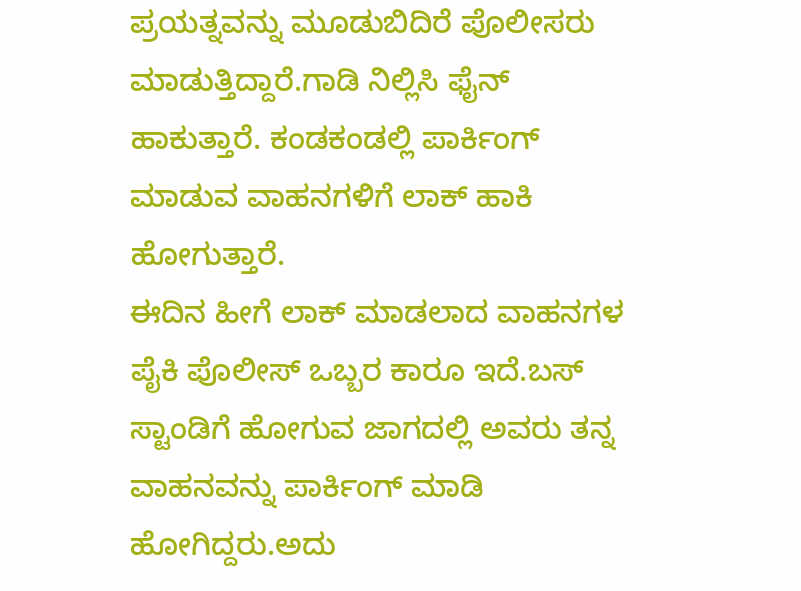ಪ್ರಯತ್ನವನ್ನು ಮೂಡುಬಿದಿರೆ ಪೊಲೀಸರು ಮಾಡುತ್ತಿದ್ದಾರೆ.ಗಾಡಿ ನಿಲ್ಲಿಸಿ ಫೈನ್ ಹಾಕುತ್ತಾರೆ. ಕಂಡಕಂಡಲ್ಲಿ ಪಾರ್ಕಿಂಗ್ ಮಾಡುವ ವಾಹನಗಳಿಗೆ ಲಾಕ್ ಹಾಕಿ ಹೋಗುತ್ತಾರೆ.
ಈದಿನ ಹೀಗೆ ಲಾಕ್ ಮಾಡಲಾದ ವಾಹನಗಳ ಪೈಕಿ ಪೊಲೀಸ್ ಒಬ್ಬರ ಕಾರೂ ಇದೆ.ಬಸ್ ಸ್ಟಾಂಡಿಗೆ ಹೋಗುವ ಜಾಗದಲ್ಲಿ ಅವರು ತನ್ನ ವಾಹನವನ್ನು ಪಾರ್ಕಿಂಗ್ ಮಾಡಿ ಹೋಗಿದ್ದರು.ಅದು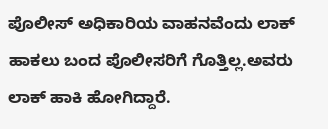ಪೊಲೀಸ್ ಅಧಿಕಾರಿಯ ವಾಹನವೆಂದು ಲಾಕ್ ಹಾಕಲು ಬಂದ ಪೊಲೀಸರಿಗೆ ಗೊತ್ತಿಲ್ಲ.ಅವರು ಲಾಕ್ ಹಾಕಿ ಹೋಗಿದ್ದಾರೆ.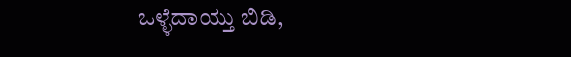ಒಳ್ಳೆದಾಯ್ತು ಬಿಡಿ,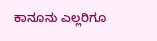ಕಾನೂನು ಎಲ್ಲರಿಗೂ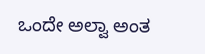ಒಂದೇ ಅಲ್ವಾ ಅಂತ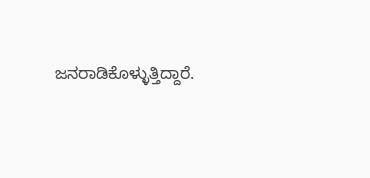ಜನರಾಡಿಕೊಳ್ಳುತ್ತಿದ್ದಾರೆ.